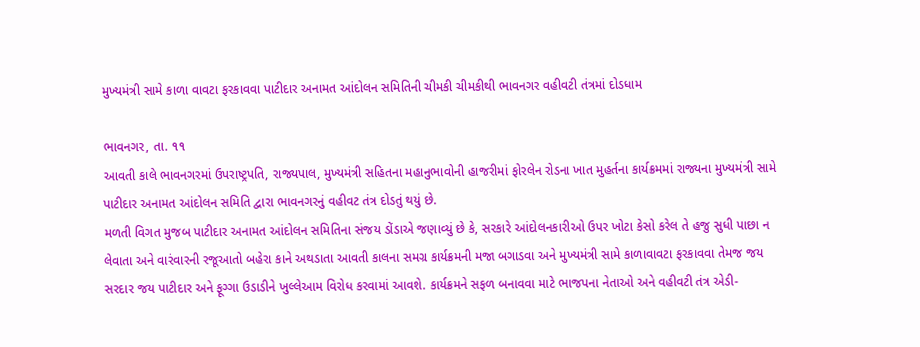મુખ્યમંત્રી સામે કાળા વાવટા ફરકાવવા પાટીદાર અનામત આંદોલન સમિતિની ચીમકી ચીમકીથી ભાવનગર વહીવટી તંત્રમાં દોડધામ

ભાવનગર, તા. ૧૧
આવતી કાલે ભાવનગરમાં ઉપરાષ્ટ્રપતિ, રાજ્યપાલ, મુખ્યમંત્રી સહિતના મહાનુભાવોની હાજરીમાં ફોરલેન રોડના ખાત મુહર્તના કાર્યક્રમમાં રાજ્યના મુખ્યમંત્રી સામે પાટીદાર અનામત આંદોલન સમિતિ દ્વારા ભાવનગરનું વહીવટ તંત્ર દોડતું થયું છે.
મળતી વિગત મુજબ પાટીદાર અનામત આંદોલન સમિતિના સંજય ડોંડાએ જણાવ્યું છે કે, સરકારે આંદોલનકારીઓ ઉપર ખોટા કેસો કરેલ તે હજુ સુધી પાછા ન લેવાતા અને વારંવારની રજૂઆતો બહેરા કાને અથડાતા આવતી કાલના સમગ્ર કાર્યક્રમની મજા બગાડવા અને મુખ્યમંત્રી સામે કાળાવાવટા ફરકાવવા તેમજ જય સરદાર જય પાટીદાર અને ફૂગ્ગા ઉડાડીને ખુલ્લેઆમ વિરોધ કરવામાં આવશે. કાર્યક્રમને સફળ બનાવવા માટે ભાજપના નેતાઓ અને વહીવટી તંત્ર એડી-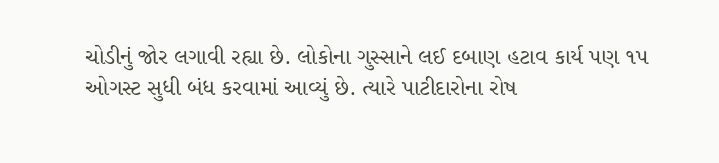ચોડીનું જોર લગાવી રહ્યા છે. લોકોના ગુસ્સાને લઈ દબાણ હટાવ કાર્ય પણ ૧પ ઓગસ્ટ સુધી બંધ કરવામાં આવ્યું છે. ત્યારે પાટીદારોના રોષ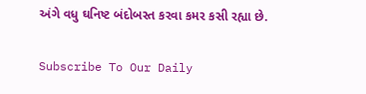અંગે વધુ ઘનિષ્ટ બંદોબસ્ત કરવા કમર કસી રહ્યા છે.

Subscribe To Our Daily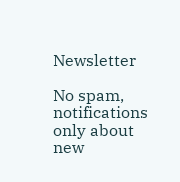Newsletter

No spam, notifications only about new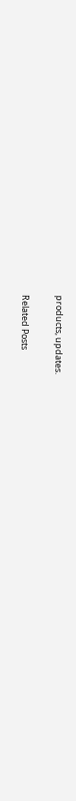products, updates.

Related Posts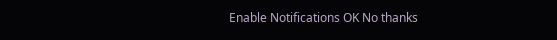Enable Notifications OK No thanks